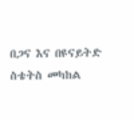በጋና እና በዩናይትድ ስቴትስ መካከል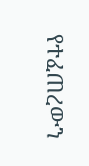የተፈጠረውን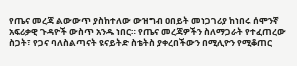የጤና መረጃ ልውውጥ ያስከተለው ውዝግብ ዐበይት መነጋገሪያ ከነበሩ ሰሞንኛ አፍሪቃዊ ጉዳዮች ውስጥ አንዱ ነበር። የጤና መረጃዎችን ስለማጋራት የተፈጠረው ስጋት፣ የጋና ባለስልጣናት ዩናይትድ ስቴትስ ያቀረበችውን በሚሊዮን የሚቆጠር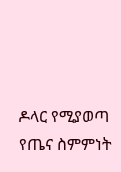ዶላር የሚያወጣ የጤና ስምምነት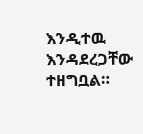እንዲተዉ እንዳደረጋቸው ተዘግቧል።